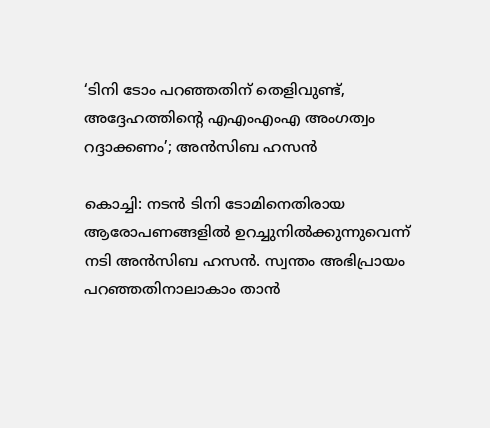‘ടിനി ടോം പറഞ്ഞതിന് തെളിവുണ്ട്, അദ്ദേഹത്തിന്റെ എഎംഎംഎ അംഗത്വം റദ്ദാക്കണം’; അന്‍സിബ ഹസന്‍

കൊച്ചി: നടന്‍ ടിനി ടോമിനെതിരായ ആരോപണങ്ങളില്‍ ഉറച്ചുനില്‍ക്കുന്നുവെന്ന് നടി അന്‍സിബ ഹസന്‍. സ്വന്തം അഭിപ്രായം പറഞ്ഞതിനാലാകാം താന്‍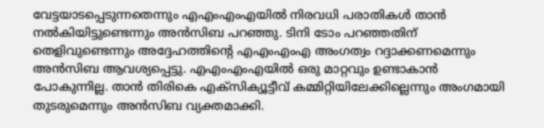വേട്ടയാടപ്പെടുന്നതെന്നും എഎംഎംഎയിൽ നിരവധി പരാതികള്‍ താന്‍ നല്‍കിയിട്ടുണ്ടെന്നും അന്‍സിബ പറഞ്ഞു. ടിനി ടോം പറഞ്ഞതിന് തെളിവുണ്ടെന്നും അദ്ദേഹത്തിന്റെ എഎംഎംഎ അംഗത്വം റദ്ദാക്കണമെന്നും അന്‍സിബ ആവശ്യപ്പെട്ടു. എഎംഎംഎയില്‍ ഒരു മാറ്റവും ഉണ്ടാകാന്‍ പോകുന്നില്ല. താന്‍ തിരികെ എക്‌സിക്യൂട്ടീവ് കമ്മിറ്റിയിലേക്കില്ലെന്നും അംഗമായി തുടരുമെന്നും അന്‍സിബ വ്യക്തമാക്കി.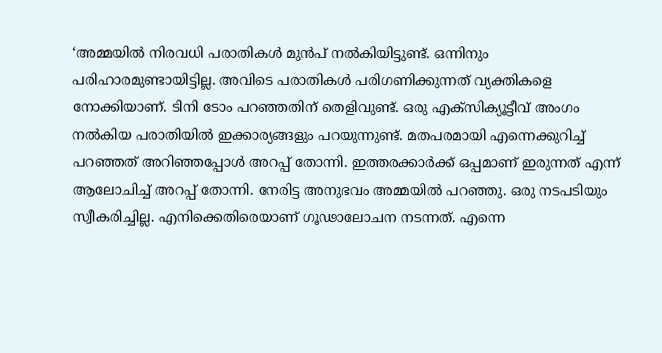‘അമ്മയില്‍ നിരവധി പരാതികള്‍ മുന്‍പ് നല്‍കിയിട്ടുണ്ട്. ഒന്നിനും പരിഹാരമുണ്ടായിട്ടില്ല. അവിടെ പരാതികള്‍ പരിഗണിക്കുന്നത് വ്യക്തികളെ നോക്കിയാണ്. ടിനി ടോം പറഞ്ഞതിന് തെളിവുണ്ട്. ഒരു എക്‌സിക്യൂട്ടീവ് അംഗം നല്‍കിയ പരാതിയില്‍ ഇക്കാര്യങ്ങളും പറയുന്നുണ്ട്. മതപരമായി എന്നെക്കുറിച്ച് പറഞ്ഞത് അറിഞ്ഞപ്പോള്‍ അറപ്പ് തോന്നി. ഇത്തരക്കാര്‍ക്ക് ഒപ്പമാണ് ഇരുന്നത് എന്ന് ആലോചിച്ച് അറപ്പ് തോന്നി. നേരിട്ട അനുഭവം അമ്മയില്‍ പറഞ്ഞു. ഒരു നടപടിയും സ്വീകരിച്ചില്ല. എനിക്കെതിരെയാണ് ഗൂഢാലോചന നടന്നത്. എന്നെ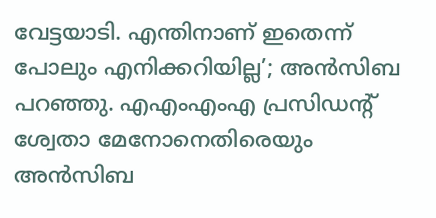വേട്ടയാടി. എന്തിനാണ് ഇതെന്ന് പോലും എനിക്കറിയില്ല’; അന്‍സിബ പറഞ്ഞു. എഎംഎംഎ പ്രസിഡന്റ് ശ്വേതാ മേനോനെതിരെയും അന്‍സിബ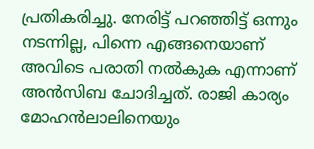പ്രതികരിച്ചു. നേരിട്ട് പറഞ്ഞിട്ട് ഒന്നും നടന്നില്ല, പിന്നെ എങ്ങനെയാണ് അവിടെ പരാതി നല്‍കുക എന്നാണ് അന്‍സിബ ചോദിച്ചത്. രാജി കാര്യം മോഹന്‍ലാലിനെയും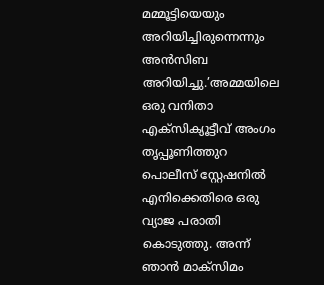മമ്മൂട്ടിയെയും അറിയിച്ചിരുന്നെന്നും അന്‍സിബ അറിയിച്ചു.’അമ്മയിലെ ഒരു വനിതാ എക്‌സിക്യൂട്ടീവ് അംഗം തൃപ്പൂണിത്തുറ പൊലീസ് സ്റ്റേഷനില്‍ എനിക്കെതിരെ ഒരു വ്യാജ പരാതി കൊടുത്തു. അന്ന് ഞാന്‍ മാക്‌സിമം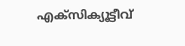എക്‌സിക്യൂട്ടീവ്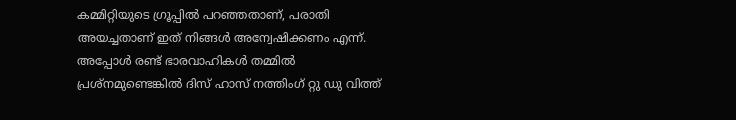കമ്മിറ്റിയുടെ ഗ്രൂപ്പില്‍ പറഞ്ഞതാണ്, പരാതി അയച്ചതാണ് ഇത് നിങ്ങള്‍ അന്വേഷിക്കണം എന്ന്. അപ്പോള്‍ രണ്ട് ഭാരവാഹികള്‍ തമ്മില്‍ പ്രശ്‌നമുണ്ടെങ്കില്‍ ദിസ് ഹാസ് നത്തിംഗ് റ്റു ഡു വിത്ത്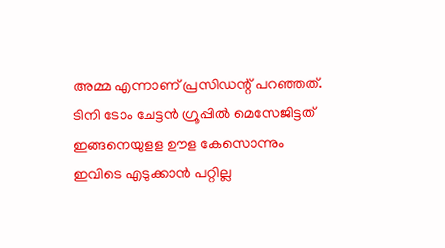അമ്മ എന്നാണ് പ്രസിഡന്റ് പറഞ്ഞത്. ടിനി ടോം ചേട്ടന്‍ ഗ്രൂപ്പില്‍ മെസേജിട്ടത് ഇങ്ങനെയുളള ഊള കേസൊന്നും ഇവിടെ എടുക്കാന്‍ പറ്റില്ല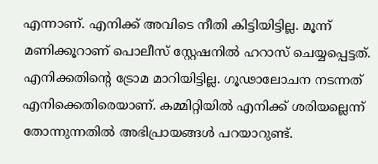എന്നാണ്. എനിക്ക് അവിടെ നീതി കിട്ടിയിട്ടില്ല. മൂന്ന് മണിക്കൂറാണ് പൊലീസ് സ്റ്റേഷനില്‍ ഹറാസ് ചെയ്യപ്പെട്ടത്. എനിക്കതിന്റെ ട്രോമ മാറിയിട്ടില്ല. ഗൂഢാലോചന നടന്നത് എനിക്കെതിരെയാണ്. കമ്മിറ്റിയില്‍ എനിക്ക് ശരിയല്ലെന്ന് തോന്നുന്നതില്‍ അഭിപ്രായങ്ങള്‍ പറയാറുണ്ട്.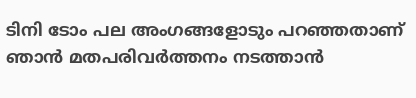ടിനി ടോം പല അംഗങ്ങളോടും പറഞ്ഞതാണ് ഞാന്‍ മതപരിവര്‍ത്തനം നടത്താന്‍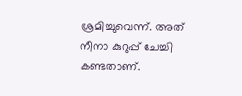ശ്രമിച്ചുവെന്ന്. അത് നീനാ കുറുപ്പ് ചേച്ചി കണ്ടതാണ്.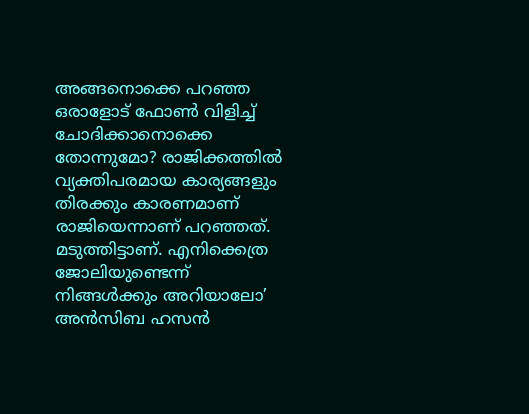അങ്ങനൊക്കെ പറഞ്ഞ ഒരാളോട് ഫോണ്‍ വിളിച്ച് ചോദിക്കാനൊക്കെ തോന്നുമോ? രാജിക്കത്തില്‍ വ്യക്തിപരമായ കാര്യങ്ങളും തിരക്കും കാരണമാണ് രാജിയെന്നാണ് പറഞ്ഞത്. മടുത്തിട്ടാണ്. എനിക്കെത്ര ജോലിയുണ്ടെന്ന് നിങ്ങള്‍ക്കും അറിയാലോ’ അന്‍സിബ ഹസന്‍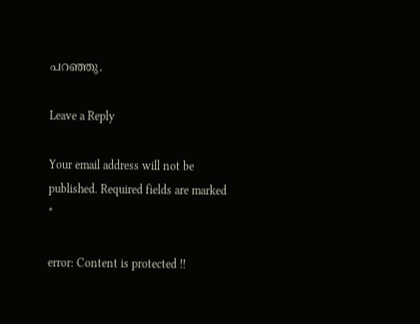പറഞ്ഞു.

Leave a Reply

Your email address will not be published. Required fields are marked *

error: Content is protected !!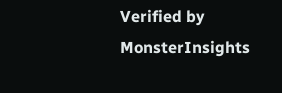Verified by MonsterInsights